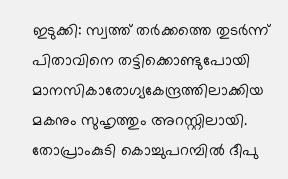ഇടുക്കി: സ്വത്ത് തർക്കത്തെ തുടർന്ന് പിതാവിനെ തട്ടിക്കൊണ്ടുപോയി മാനസികാരോഗ്യകേന്ദ്രത്തിലാക്കിയ മകനും സുഹൃത്തും അറസ്റ്റിലായി. തോപ്രാംകുടി കൊച്ചുപറമ്പിൽ ദീപു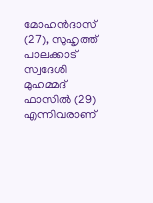മോഹൻദാസ് (27), സുഹൃത്ത് പാലക്കാട് സ്വദേശി മുഹമ്മദ് ഫാസിൽ (29) എന്നിവരാണ്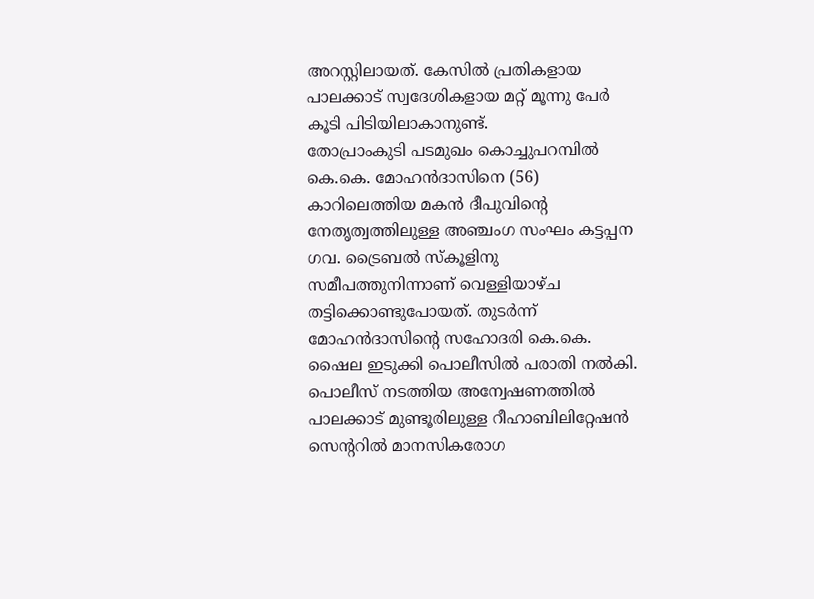അറസ്റ്റിലായത്. കേസിൽ പ്രതികളായ പാലക്കാട് സ്വദേശികളായ മറ്റ് മൂന്നു പേർ കൂടി പിടിയിലാകാനുണ്ട്.
തോപ്രാംകുടി പടമുഖം കൊച്ചുപറമ്പിൽ കെ.കെ. മോഹൻദാസിനെ (56) കാറിലെത്തിയ മകൻ ദീപുവിന്റെ നേതൃത്വത്തിലുള്ള അഞ്ചംഗ സംഘം കട്ടപ്പന ഗവ. ട്രൈബൽ സ്കൂളിനു സമീപത്തുനിന്നാണ് വെള്ളിയാഴ്ച തട്ടിക്കൊണ്ടുപോയത്. തുടർന്ന് മോഹൻദാസിന്റെ സഹോദരി കെ.കെ. ഷൈല ഇടുക്കി പൊലീസിൽ പരാതി നൽകി. പൊലീസ് നടത്തിയ അന്വേഷണത്തിൽ പാലക്കാട് മുണ്ടൂരിലുള്ള റീഹാബിലിറ്റേഷൻ സെന്ററിൽ മാനസികരോഗ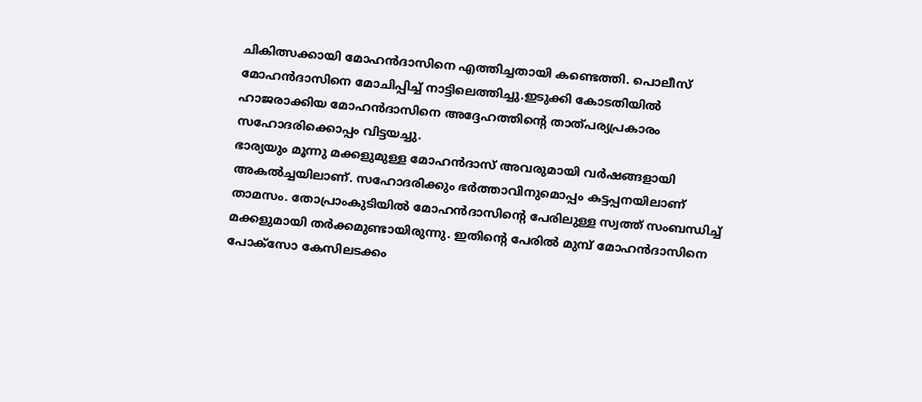ചികിത്സക്കായി മോഹൻദാസിനെ എത്തിച്ചതായി കണ്ടെത്തി. പൊലീസ് മോഹൻദാസിനെ മോചിപ്പിച്ച് നാട്ടിലെത്തിച്ചു.ഇടുക്കി കോടതിയിൽ ഹാജരാക്കിയ മോഹൻദാസിനെ അദ്ദേഹത്തിന്റെ താത്പര്യപ്രകാരം സഹോദരിക്കൊപ്പം വിട്ടയച്ചു.
ഭാര്യയും മൂന്നു മക്കളുമുള്ള മോഹൻദാസ് അവരുമായി വർഷങ്ങളായി അകൽച്ചയിലാണ്. സഹോദരിക്കും ഭർത്താവിനുമൊപ്പം കട്ടപ്പനയിലാണ് താമസം. തോപ്രാംകുടിയിൽ മോഹൻദാസിന്റെ പേരിലുള്ള സ്വത്ത് സംബന്ധിച്ച് മക്കളുമായി തർക്കമുണ്ടായിരുന്നു. ഇതിന്റെ പേരിൽ മുമ്പ് മോഹൻദാസിനെ പോക്സോ കേസിലടക്കം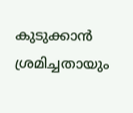കുടുക്കാൻ ശ്രമിച്ചതായും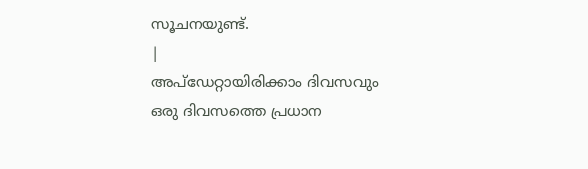സൂചനയുണ്ട്.
|
അപ്ഡേറ്റായിരിക്കാം ദിവസവും
ഒരു ദിവസത്തെ പ്രധാന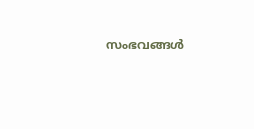സംഭവങ്ങൾ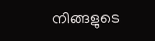നിങ്ങളുടെ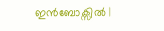ഇൻബോക്സിൽ |